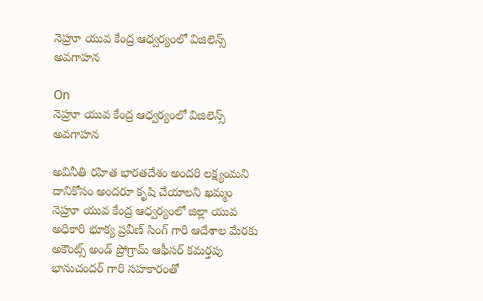నెహ్రూ యువ కేంద్ర ఆధ్వర్యంలో విజిలెన్స్ అవగాహన

On
నెహ్రూ యువ కేంద్ర ఆధ్వర్యంలో విజిలెన్స్ అవగాహన

అవినీతి రహిత భారతదేశం అందరి లక్ష్యంమని దానికోసం అందరూ కృషి చేయాలని ఖమ్మం నెహ్రూ యువ కేంద్ర ఆధ్వర్యంలో జిల్లా యువ అధికారి భూక్య ప్రవీణ్ సింగ్ గారి ఆదేశాల మేరకు అకౌంట్స్ అండ్ ప్రోగ్రామ్ ఆఫీసర్ కమర్తపు భానుచందర్ గారి సహకారంతో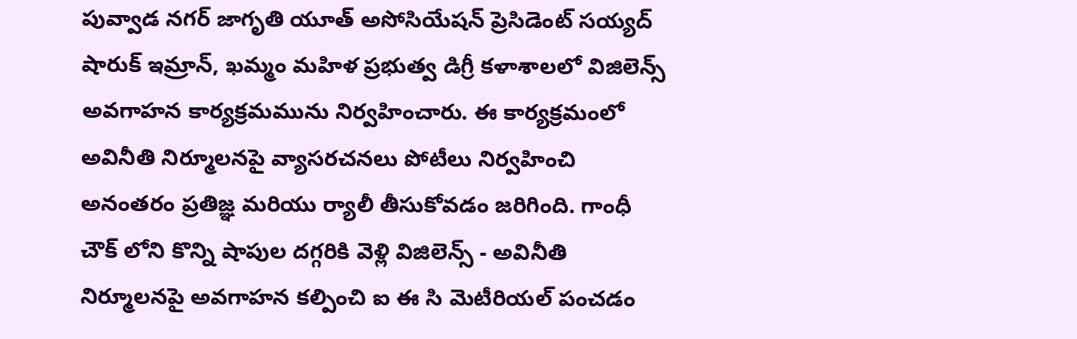పువ్వాడ నగర్ జాగృతి యూత్ అసోసియేషన్ ప్రెసిడెంట్ సయ్యద్ షారుక్ ఇమ్రాన్, ఖమ్మం మహిళ ప్రభుత్వ డిగ్రీ కళాశాలలో విజిలెన్స్ అవగాహన కార్యక్రమమును నిర్వహించారు. ఈ కార్యక్రమంలో అవినీతి నిర్మూలనపై వ్యాసరచనలు పోటీలు నిర్వహించి అనంతరం ప్రతిజ్ఞ మరియు ర్యాలీ తీసుకోవడం జరిగింది. గాంధీ చౌక్ లోని కొన్ని షాపుల దగ్గరికి వెళ్లి విజిలెన్స్ - అవినీతి నిర్మూలనపై అవగాహన కల్పించి ఐ ఈ సి మెటీరియల్ పంచడం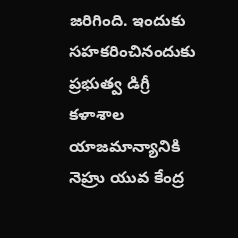జరిగింది. ఇందుకు సహకరించినందుకు ప్రభుత్వ డిగ్రీ కళాశాల యాజమాన్యానికి నెహ్రు యువ కేంద్ర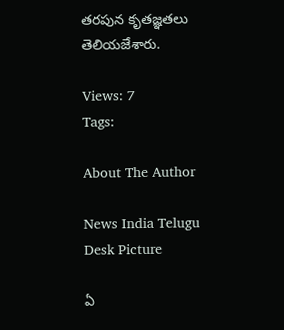తరపున కృతజ్ఞతలు తెలియజేశారు.

Views: 7
Tags:

About The Author

News India Telugu Desk Picture

ఏ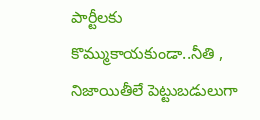పార్టీలకు కొమ్ముకాయకుండా..నీతి , నిజాయితీలే పెట్టుబడులుగా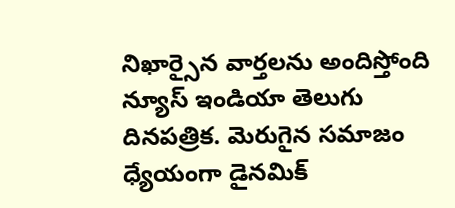నిఖార్సైన వార్తలను అందిస్తోంది న్యూస్ ఇండియా తెలుగు దినపత్రిక. మెరుగైన సమాజం ధ్యేయంగా డైనమిక్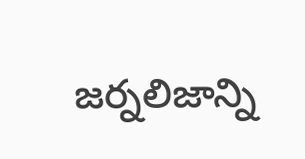జర్నలిజాన్ని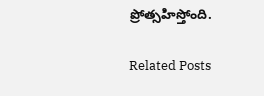ప్రోత్సహిస్తోంది.

Related Posts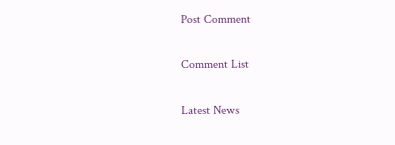Post Comment

Comment List

Latest News